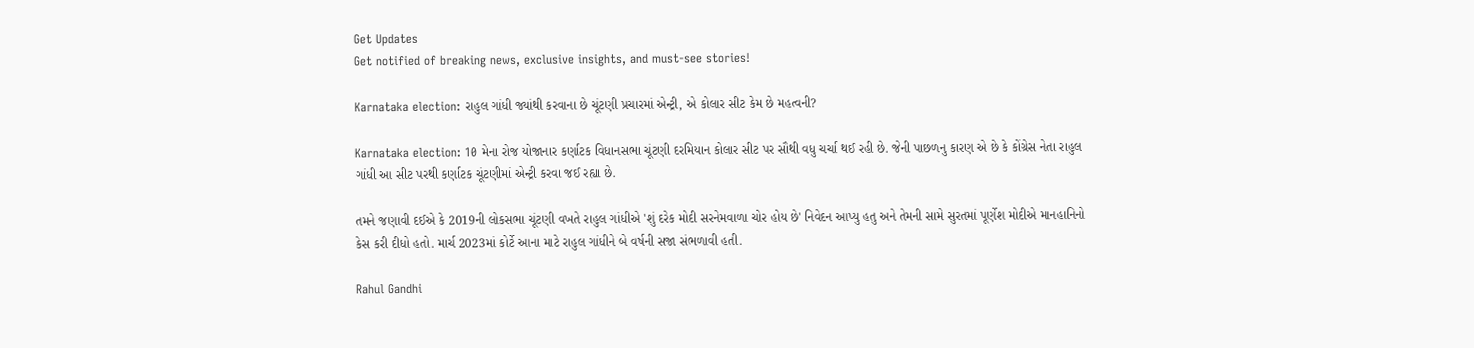Get Updates
Get notified of breaking news, exclusive insights, and must-see stories!

Karnataka election: રાહુલ ગાંધી જ્યાંથી કરવાના છે ચૂંટણી પ્રચારમાં એન્ટ્રી, એ કોલાર સીટ કેમ છે મહત્વની?

Karnataka election: 10 મેના રોજ યોજાનાર કર્ણાટક વિધાનસભા ચૂંટણી દરમિયાન કોલાર સીટ પર સૌથી વધુ ચર્ચા થઈ રહી છે. જેની પાછળનુ કારણ એ છે કે કોંગ્રેસ નેતા રાહુલ ગાંધી આ સીટ પરથી કર્ણાટક ચૂંટણીમાં એન્ટ્રી કરવા જઈ રહ્યા છે.

તમને જણાવી દઈએ કે 2019ની લોકસભા ચૂંટણી વખતે રાહુલ ગાંધીએ 'શું દરેક મોદી સરનેમવાળા ચોર હોય છે' નિવેદન આપ્યુ હતુ અને તેમની સામે સુરતમાં પૂર્ણેશ મોદીએ માનહાનિનો કેસ કરી દીધો હતો. માર્ચ 2023માં કોર્ટે આના માટે રાહુલ ગાંધીને બે વર્ષની સજા સંભળાવી હતી.

Rahul Gandhi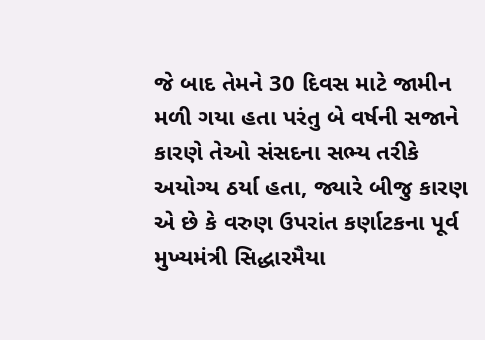જે બાદ તેમને 30 દિવસ માટે જામીન મળી ગયા હતા પરંતુ બે વર્ષની સજાને કારણે તેઓ સંસદના સભ્ય તરીકે અયોગ્ય ઠર્યા હતા, જ્યારે બીજુ કારણ એ છે કે વરુણ ઉપરાંત કર્ણાટકના પૂર્વ મુખ્યમંત્રી સિદ્ધારમૈયા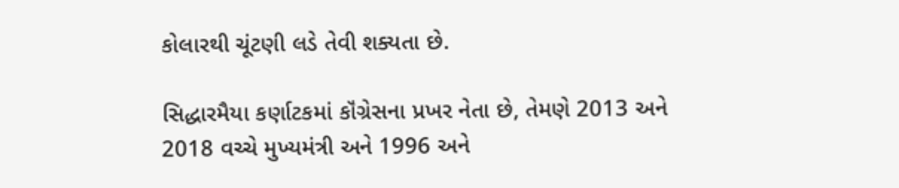કોલારથી ચૂંટણી લડે તેવી શક્યતા છે.

સિદ્ધારમૈયા કર્ણાટકમાં કૉંગ્રેસના પ્રખર નેતા છે, તેમણે 2013 અને 2018 વચ્ચે મુખ્યમંત્રી અને 1996 અને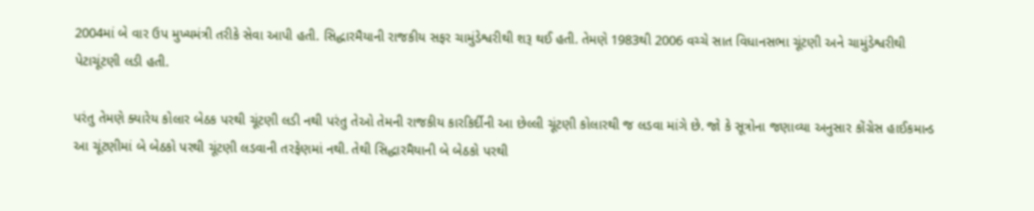2004માં બે વાર ઉપ મુખ્યમંત્રી તરીકે સેવા આપી હતી. સિદ્ધારમૈયાની રાજકીય સફર ચામુંડેશ્વરીથી શરૂ થઈ હતી. તેમણે 1983થી 2006 વચ્ચે સાત વિધાનસભા ચૂંટણી અને ચામુંડેશ્વરીથી પેટાચૂંટણી લડી હતી.

પરંતુ તેમણે ક્યારેય કોલાર બેઠક પરથી ચૂંટણી લડી નથી પરંતુ તેઓ તેમની રાજકીય કારકિર્દીની આ છેલ્લી ચૂંટણી કોલારથી જ લડવા માંગે છે. જો કે સૂત્રોના જણાવ્યા અનુસાર કોંગ્રેસ હાઈકમાન્ડ આ ચૂંટણીમાં બે બેઠકો પરથી ચૂંટણી લડવાની તરફેણમાં નથી. તેથી સિદ્ધારમૈયાની બે બેઠકો પરથી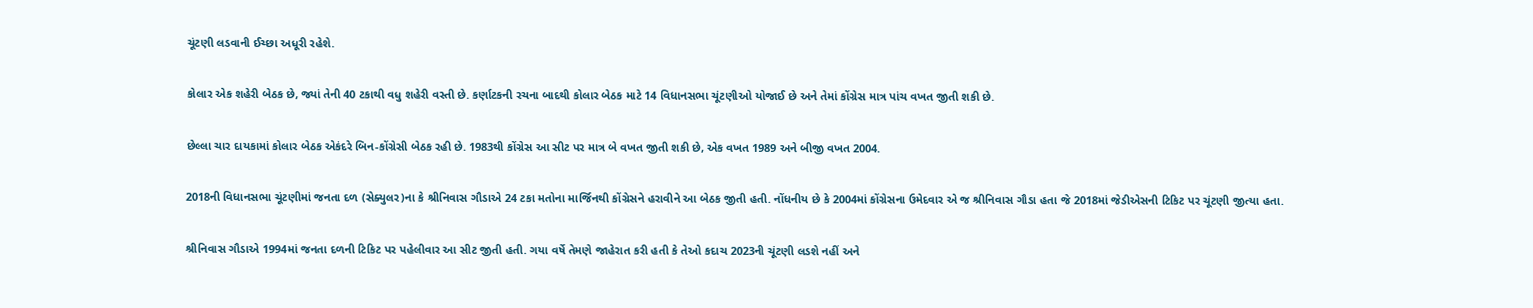ચૂંટણી લડવાની ઈચ્છા અધૂરી રહેશે.

કોલાર એક શહેરી બેઠક છે, જ્યાં તેની 40 ટકાથી વધુ શહેરી વસ્તી છે. કર્ણાટકની રચના બાદથી કોલાર બેઠક માટે 14 વિધાનસભા ચૂંટણીઓ યોજાઈ છે અને તેમાં કોંગ્રેસ માત્ર પાંચ વખત જીતી શકી છે.

છેલ્લા ચાર દાયકામાં કોલાર બેઠક એકંદરે બિન-કોંગ્રેસી બેઠક રહી છે. 1983થી કોંગ્રેસ આ સીટ પર માત્ર બે વખત જીતી શકી છે, એક વખત 1989 અને બીજી વખત 2004.

2018ની વિધાનસભા ચૂંટણીમાં જનતા દળ (સેક્યુલર)ના કે શ્રીનિવાસ ગૌડાએ 24 ટકા મતોના માર્જિનથી કોંગ્રેસને હરાવીને આ બેઠક જીતી હતી. નોંધનીય છે કે 2004માં કોંગ્રેસના ઉમેદવાર એ જ શ્રીનિવાસ ગૌડા હતા જે 2018માં જેડીએસની ટિકિટ પર ચૂંટણી જીત્યા હતા.

શ્રીનિવાસ ગૌડાએ 1994માં જનતા દળની ટિકિટ પર પહેલીવાર આ સીટ જીતી હતી. ગયા વર્ષે તેમણે જાહેરાત કરી હતી કે તેઓ કદાચ 2023ની ચૂંટણી લડશે નહીં અને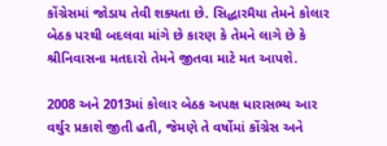કોંગ્રેસમાં જોડાય તેવી શક્યતા છે. સિદ્ધારમૈયા તેમને કોલાર બેઠક પરથી બદલવા માંગે છે કારણ કે તેમને લાગે છે કે શ્રીનિવાસના મતદારો તેમને જીતવા માટે મત આપશે.

2008 અને 2013માં કોલાર બેઠક અપક્ષ ધારાસભ્ય આર વર્થુર પ્રકાશે જીતી હતી, જેમણે તે વર્ષોમાં કોંગ્રેસ અને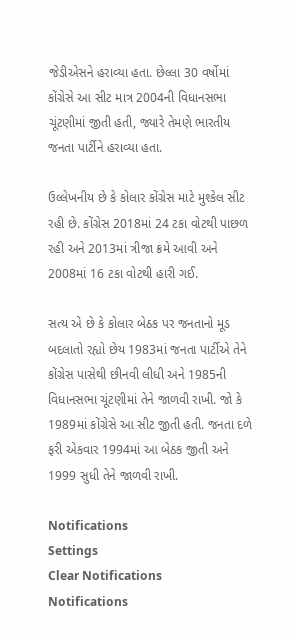જેડીએસને હરાવ્યા હતા. છેલ્લા 30 વર્ષોમાં કોંગ્રેસે આ સીટ માત્ર 2004ની વિધાનસભા ચૂંટણીમાં જીતી હતી, જ્યારે તેમણે ભારતીય જનતા પાર્ટીને હરાવ્યા હતા.

ઉલ્લેખનીય છે કે કોલાર કોંગ્રેસ માટે મુશ્કેલ સીટ રહી છે. કોંગ્રેસ 2018માં 24 ટકા વોટથી પાછળ રહી અને 2013માં ત્રીજા ક્રમે આવી અને 2008માં 16 ટકા વોટથી હારી ગઈ.

સત્ય એ છે કે કોલાર બેઠક પર જનતાનો મૂડ બદલાતો રહ્યો છેય 1983માં જનતા પાર્ટીએ તેને કોંગ્રેસ પાસેથી છીનવી લીધી અને 1985ની વિધાનસભા ચૂંટણીમાં તેને જાળવી રાખી. જો કે 1989માં કોંગ્રેસે આ સીટ જીતી હતી. જનતા દળે ફરી એકવાર 1994માં આ બેઠક જીતી અને 1999 સુધી તેને જાળવી રાખી.

Notifications
Settings
Clear Notifications
Notifications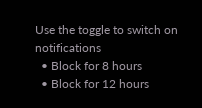Use the toggle to switch on notifications
  • Block for 8 hours
  • Block for 12 hours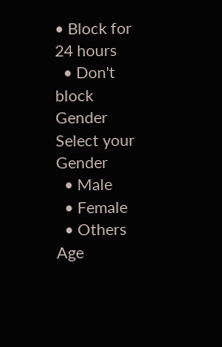• Block for 24 hours
  • Don't block
Gender
Select your Gender
  • Male
  • Female
  • Others
Age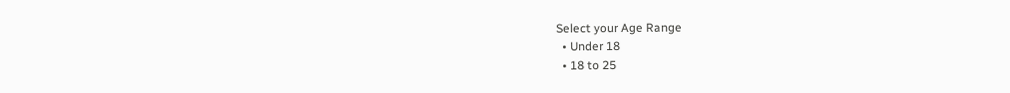Select your Age Range
  • Under 18
  • 18 to 25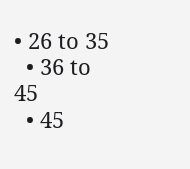• 26 to 35
  • 36 to 45
  • 45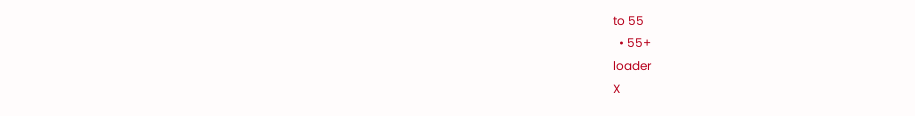to 55
  • 55+
loader
X